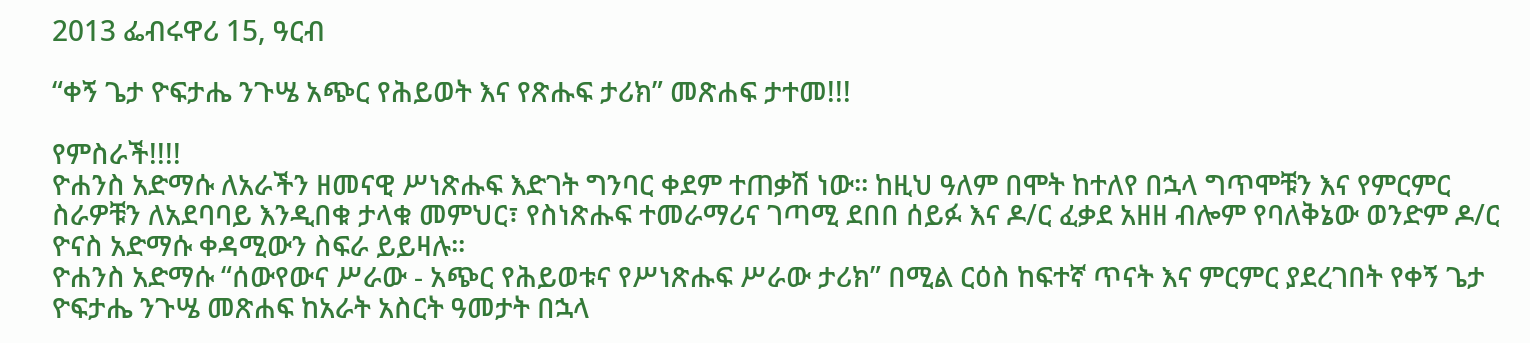2013 ፌብሩዋሪ 15, ዓርብ

“ቀኝ ጌታ ዮፍታሔ ንጉሤ አጭር የሕይወት እና የጽሑፍ ታሪክ” መጽሐፍ ታተመ!!!

የምስራች!!!!
ዮሐንስ አድማሱ ለአራችን ዘመናዊ ሥነጽሑፍ እድገት ግንባር ቀደም ተጠቃሽ ነው፡፡ ከዚህ ዓለም በሞት ከተለየ በኋላ ግጥሞቹን እና የምርምር ስራዎቹን ለአደባባይ እንዲበቁ ታላቁ መምህር፣ የስነጽሑፍ ተመራማሪና ገጣሚ ደበበ ሰይፉ እና ዶ/ር ፈቃደ አዘዘ ብሎም የባለቅኔው ወንድም ዶ/ር ዮናስ አድማሱ ቀዳሚውን ስፍራ ይይዛሉ፡፡
ዮሐንስ አድማሱ “ሰውየውና ሥራው - አጭር የሕይወቱና የሥነጽሑፍ ሥራው ታሪክ” በሚል ርዕስ ከፍተኛ ጥናት እና ምርምር ያደረገበት የቀኝ ጌታ ዮፍታሔ ንጉሤ መጽሐፍ ከአራት አስርት ዓመታት በኋላ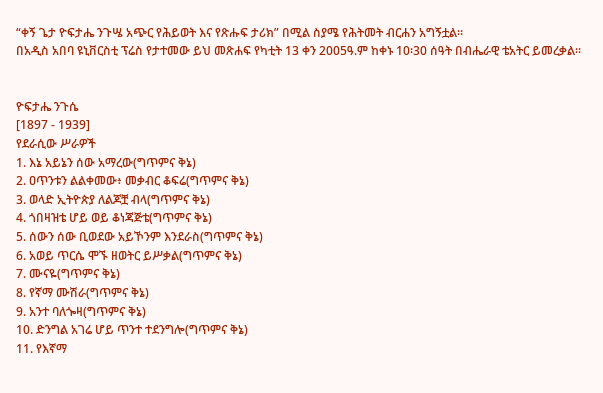“ቀኝ ጌታ ዮፍታሔ ንጉሤ አጭር የሕይወት እና የጽሑፍ ታሪክ” በሚል ስያሜ የሕትመት ብርሐን አግኝቷል፡፡
በአዲስ አበባ ዩኒቨርስቲ ፕሬስ የታተመው ይህ መጽሐፍ የካቲት 13 ቀን 2005ዓ.ም ከቀኑ 10፡30 ሰዓት በብሔራዊ ቴአትር ይመረቃል፡፡


ዮፍታሔ ንጉሴ
[1897 - 1939]
የደራሲው ሥራዎች
1. እኔ አይኔን ሰው አማረው(ግጥምና ቅኔ)
2. ዐጥንቱን ልልቀመው፥ መቃብር ቆፍሬ(ግጥምና ቅኔ)
3. ወላድ ኢትዮጵያ ለልጆቿ ብላ(ግጥምና ቅኔ)
4. ጎበዛዝቴ ሆይ ወይ ቆነጃጅቴ(ግጥምና ቅኔ)
5. ሰውን ሰው ቢወደው አይኾንም እንደራስ(ግጥምና ቅኔ)
6. አወይ ጥርሴ ሞኙ ዘወትር ይሥቃል(ግጥምና ቅኔ)
7. ሙናዬ(ግጥምና ቅኔ)
8. የኛማ ሙሽራ(ግጥምና ቅኔ)
9. አንተ ባለጐዛ(ግጥምና ቅኔ)
10. ድንግል አገሬ ሆይ ጥንተ ተደንግሎ(ግጥምና ቅኔ)
11. የእኛማ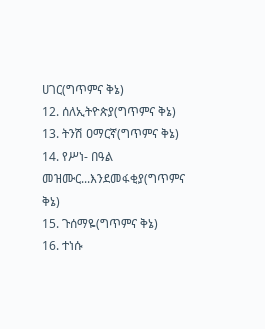ሀገር(ግጥምና ቅኔ)
12. ሰለኢትዮጵያ(ግጥምና ቅኔ)
13. ትንሽ ዐማርኛ(ግጥምና ቅኔ)
14. የሥነ- በዓል መዝሙር...እንደመፋቂያ(ግጥምና ቅኔ)
15. ጉሰማዬ(ግጥምና ቅኔ)
16. ተነሱ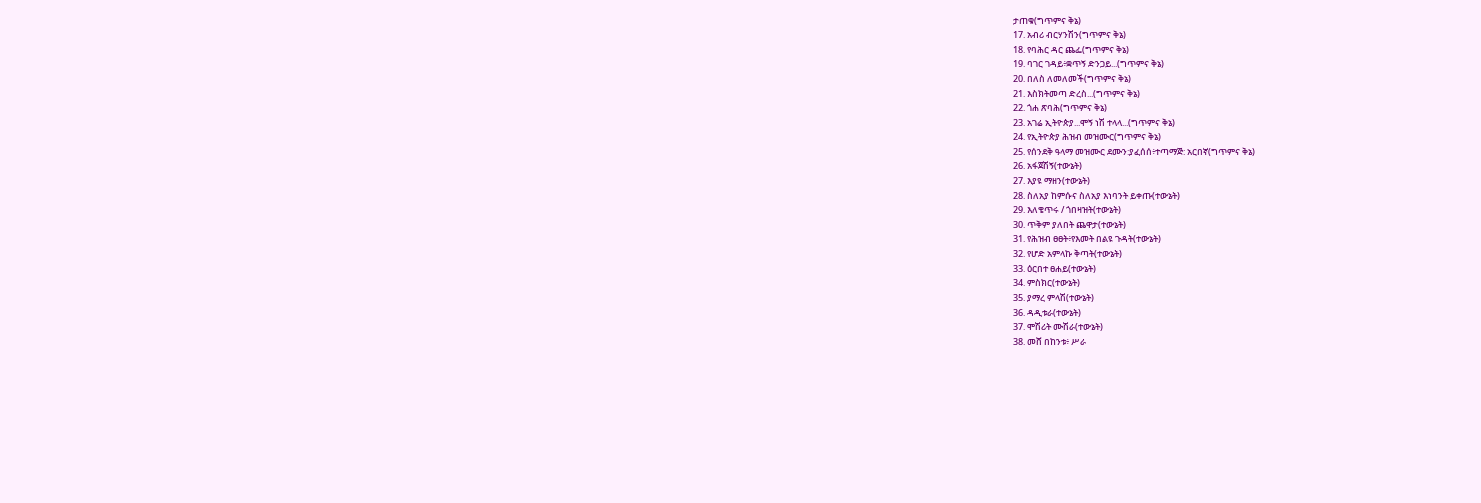ታጠቁ(ግጥምና ቅኔ)
17. አብሪ ብርሃንሽን(ግጥምና ቅኔ)
18. የባሕር ዳር ጨፌ(ግጥምና ቅኔ)
19. ባገር ገዳይ፥ቋጥኝ ድንጋይ...(ግጥምና ቅኔ)
20. በለስ ለመለመች(ግጥምና ቅኔ)
21. እስክትመጣ ድረስ...(ግጥምና ቅኔ)
22. ጎሐ ጽባሕ(ግጥምና ቅኔ)
23. አገሬ ኢትዮጵያ...ሞኝ ነሽ ተላላ...(ግጥምና ቅኔ)
24. የኢትዮጵያ ሕዝብ መዝሙር(ግጥምና ቅኔ)
25. የሰንደቅ ዓላማ መዝሙር ደሙን:ያፈሰሰ፥ተጣማጅ: አርበኛ(ግጥምና ቅኔ)
26. አፋጀሽኝ(ተውኔት)
27. እያዩ ማዘን(ተውኔት)
28. ስለአያ ከምሱና ስለአያ እነባንት ይቀጡ(ተውኔት)
29. እለቄጥሩ / ጎበዛዝት(ተውኔት)
30. ጥቅም ያለበት ጨዋታ(ተውኔት)
31. የሕዝብ ፀፀት፥የእመት በልዩ ጉዳት(ተውኔት)
32. የሆድ አምላኩ ቅጣት(ተውኔት)
33. ዕርበተ ፀሐይ(ተውኔት)
34. ምስክር(ተውኔት)
35. ያማረ ምላሽ(ተውኔት)
36. ዳዲቱራ(ተውኔት)
37. ሞሽሪት ሙሽራ(ተውኔት)
38. መሸ በከንቱ፥ ሥራ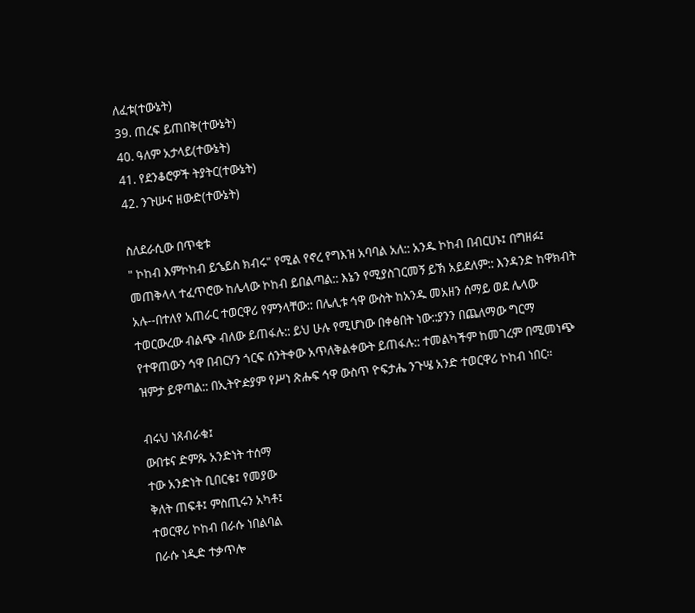ለፈቱ(ተውኔት)
39. ጠረፍ ይጠበቅ(ተውኔት)
40. ዓለም አታላይ(ተውኔት)
41. የደንቆሮዎች ትያትር(ተውኔት)
42. ንጉሡና ዘውድ(ተውኔት)

ስለደራሲው በጥቂቱ
" ኮከብ እምኮከብ ይኄይስ ክብሩ" የሚል የኖረ የግእዝ አባባል አለ:: አንዱ ኮከብ በብርሀኑ፤ በግዘፉ፤ መጠቅላላ ተፈጥሮው ከሌላው ኮከብ ይበልጣል:: እኔን የሚያስገርመኝ ይኽ አይደለም:: እንዳንድ ከዋክብት አሉ--በተለየ አጠራር ተወርዋሪ የምንላቸው:: በሌሊቱ ኅዋ ውስት ከአንዱ መአዘን ሰማይ ወደ ሌላው ተወርውረው ብልጭ ብለው ይጠፋሉ:: ይህ ሁሉ የሚሆነው በቀፅበት ነው::ያንን በጨለማው ግርማ የተዋጠውን ኅዋ በብርሃን ጎርፍ ሰንትቀው አጥለቅልቀውት ይጠፋሉ:: ተመልካችም ከመገረም በሚመነጭ ዝምታ ይዋጣል:: በኢትዮዽያም የሥነ ጽሑፍ ኅዋ ውስጥ ዮፍታሔ ንጉሤ አንድ ተወርዋሪ ኮከብ ነበር።

ብሩህ ነጸብራቁ፤
ውበቱና ድምጹ አንድነት ተሰማ
ተው አንድነት ቢበርቁ፤ የመያው
ቅለት ጠፍቶ፤ ምስጢሩን አካቶ፤
ተወርዋሪ ኮከብ በራሱ ነበልባል
በራሱ ነዲድ ተቃጥሎ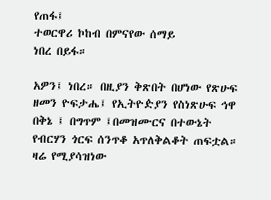የጠፋ፤
ተወርዋሪ ኮከብ በምናየው ሰማይ
ነበረ በይፋ።

አዎን፤ ነበረ። በዚያን ቅጽበት በሆነው የጽሁፍ ዘመን ዮፍታሔ፤ የኢትዮዽያን የስነጽሁፍ ኅዋ በቅኔ ፤ በግጥም ፤በመዝሙርና በተውኔት የብርሃን ጎርፍ ሰንጥቆ አጥለቅልቆት ጠፍቷል። ዛሬ የሚያሳዝነው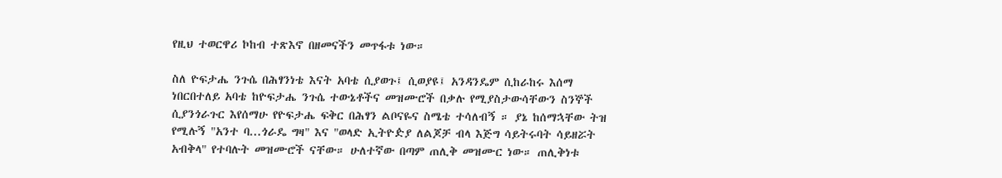የዚህ ተወርዋሪ ኮከብ ተጽእኖ በዘመናችን መጥፋቱ ነው።

ስለ ዮፍታሔ ንጉሴ በሕፃንነቴ እናት አባቴ ሲያወጉ፤ ሲወያዩ፤ አንዳንዴም ሲከራከሩ እሰማ ነበርበተለይ አባቴ ከዮፍታሔ ንጉሴ ተውኔቶችና መዝሙሮች በቃሉ የሚያስታውሳቸውን ስንኞች ሲያንጎራጉር እየሰማሁ የዮፍታሔ ፍቅር በሕፃን ልቦናዬና ስሜቴ ተሳለብኝ ። ያኔ ከሰማኋቸው ትዝ የሚሉኝ "አንተ ባ...ጎራዴ ግዛ" እና "ወላድ ኢትዮዽያ ለልጆቻ ብላ እጅግ ሳይትሩባት ሳይዘሯት አብቅላ" የተባሉት መዝሙሮች ናቸው። ሁለተኛው በጣም ጠሊቅ መዝሙር ነው። ጠሊቅነቱ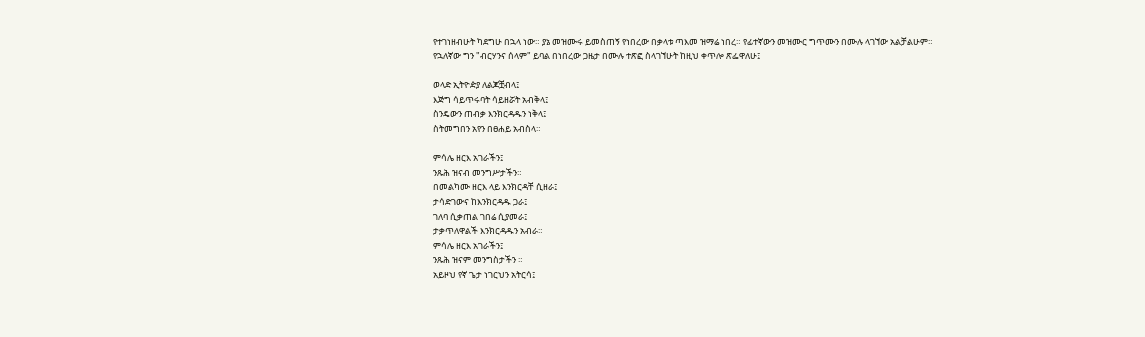የተገነዘብሁት ካደግሁ በኋላ ነው። ያኔ መዝሙሩ ይመስጠኝ የነበረው በቃላቱ ጣእመ ዝማሬ ነበረ። የፊተኛውን መዝሙር ግጥሙን በሙሉ ላገኘው አልቻልሁም። የኋለኛው ግን "ብርሃንና ሰላም" ይባል በነበረው ጋዜታ በሙሉ ተጽፎ ስላገኘሁት ከዚህ ቀጥሎ ጽፌዋለሁ፤

ወላድ ኢትዮዽያ ለልጆቿብላ፤
እጅግ ሳይጥሩባት ሳይዘሯት አብቅላ፤
ስንዴውን ጠብቃ እንክርዳዱን ነቅላ፤
ስትመግበን አየን በፀሐይ አብስላ።

ምሳሌ ዘርእ አገራችን፤
ንጹሕ ዝናብ መንግሥታችን።
በመልካሙ ዘርእ ላይ እንክርዳቸ ሲዘራ፤
ታሳድገውና ከእንክርዳዱ ጋራ፤
ገለባ ሲቃጠል ገበሬ ሲያመራ፤
ታቃጥለዋልች እንክርዳዱን አብራ።
ምሳሌ ዘርእ አገራችን፤
ንጹሕ ዝናም መንግስታችን ።
አይዞህ የኛ ጌታ ነገርህን አትርሳ፤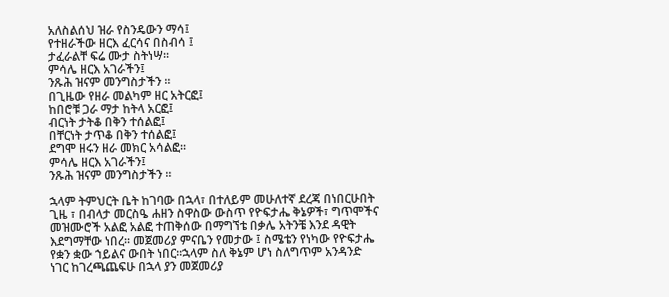አለስልሰህ ዝራ የስንዴውን ማሳ፤
የተዘራችው ዘርእ ፈርሳና በስብሳ ፤
ታፈራልቸ ፍሬ ሙታ ስትነሣ።
ምሳሌ ዘርእ አገራችን፤
ንጹሕ ዝናም መንግስታችን ።
በጊዜው የዘራ መልካም ዘር አትርፎ፤
ከበሮቹ ጋራ ማታ ከትላ አርፎ፤
ብርነት ታትቆ በቅን ተሰልፎ፤
በቸርነት ታጥቆ በቅን ተሰልፎ፤
ደግሞ ዘሩን ዘራ መክር አሳልፎ።
ምሳሌ ዘርእ አገራችን፤
ንጹሕ ዝናም መንግስታችን ።

ኋላም ትምህርት ቤት ከገባው በኋላ፣ በተለይም መሁለተኛ ደረጃ በነበርሁበት ጊዜ ፣ በብላታ መርስዔ ሐዘን ስዋስው ውስጥ የዮፍታሔ ቅኔዎች፣ ግጥሞችና መዝሙሮች አልፎ አልፎ ተጠቅሰው በማግኘቴ በቃሌ አትንቼ እንደ ዳዊት እደግማቸው ነበረ። መጀመሪያ ምናቤን የመታው ፤ ስሜቴን የነካው የዮፍታሔ የቋን ቋው ኀይልና ውበት ነበር።ኋላም ስለ ቅኔም ሆነ ስለግጥም አንዳንድ ነገር ከገረጫጨፍሁ በኋላ ያን መጀመሪያ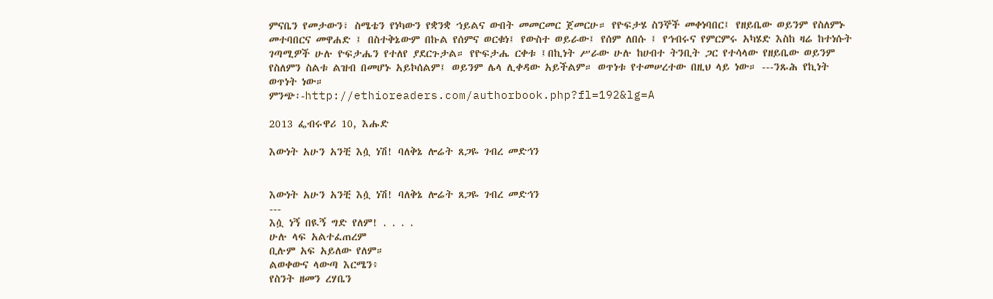ምናቤን የመታውን፣ ስሜቴን የነካውን የቋንቋ ኀይልና ውበት መመርመር ጀመርሁ። የዮፍታሄ ስንኞች መቀነባበር፤ የዘይቤው ወይንም የስለምኑ መተባበርና መዋሐድ ፤ በስተቅኔውም በኩል የሰምና ወርቁነ፤ የውስተ ወይራው፤ የሰም ለበሱ ፤ የኅብሩና የምርምሩ አካሄድ እስከ ዛሬ ከተነሱት ገጣሚዎች ሁሉ ዮፍታሔን የተለየ ያደርጉታል። የዮፍታሔ ርቀቱ ፤በኪነት ሥራው ሁሉ ከሀብተ ትንቢት ጋር የተሳላው የዘይቤው ወይንም የስለምን ስልቱ ልዝብ በመሆኑ አይኮሰልም፤ ወይንም ሌላ ሊቀዳው አይችልም። ወጥነቱ የተመሠረተው በዚህ ላይ ነው። ---ንጹሕ የኪነት ወጥነት ነው።
ምንጭ፡-http://ethioreaders.com/authorbook.php?fl=192&lg=A

2013 ፌብሩዋሪ 10, እሑድ

እውነት አሁን አንቺ እሷ ነሽ! ባለቅኔ ሎሬት ጸጋዬ ገብረ መድኅን


እውነት አሁን አንቺ እሷ ነሽ! ባለቅኔ ሎሬት ጸጋዬ ገብረ መድኅን
---
እሷ ነኝ በዪኝ ግድ የለም! . . . .
ሁሉ ላፍ አልተፈጠረም
ቢሉም አፍ አይለው የለም።
ልወቀውና ላውጣ እርሜን፥
የስንት ዘመን ረሃቤን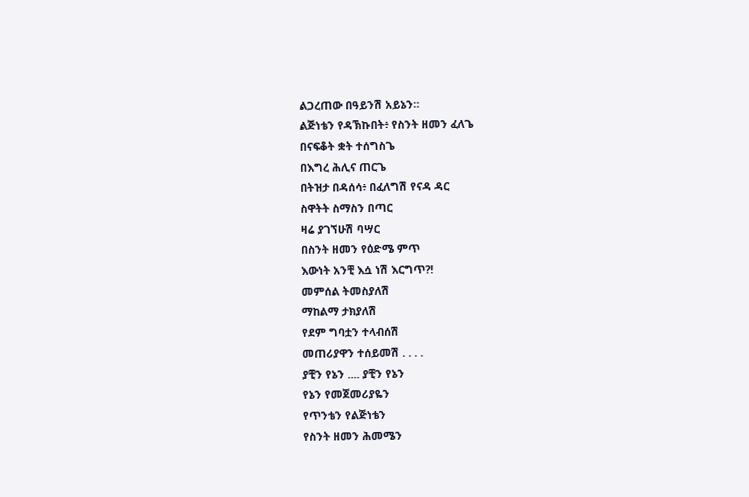ልጋረጠው በዓይንሽ አይኔን።
ልጅነቴን የዳኽኩበት፥ የስንት ዘመን ፈለጌ
በናፍቆት ቋት ተሰግስጌ
በእግረ ሕሊና ጠርጌ
በትዝታ በዳሰሳ፥ በፈለግሽ የናዳ ዳር
ስዋትት ስማስን በጣር
ዛሬ ያገኘሁሽ ባሣር
በስንት ዘመን የዕድሜ ምጥ
እውነት አንቺ እሷ ነሽ እርግጥ?!
መምሰል ትመስያለሽ
ማከልማ ታክያለሽ
የደም ግባቷን ተላብሰሽ
መጠሪያዋን ተሰይመሽ . . . .
ያቺን የኔን .... ያቺን የኔን
የኔን የመጀመሪያዬን
የጥንቴን የልጅነቴን
የስንት ዘመን ሕመሜን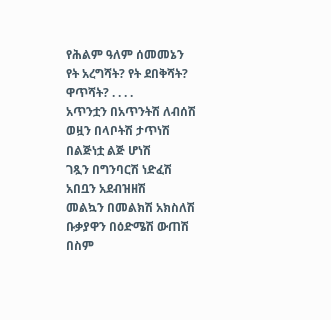የሕልም ዓለም ሰመመኔን
የት አረግሻት? የት ደበቅሻት?
ዋጥሻት? . . . .
አጥንቷን በአጥንትሽ ለብሰሽ
ወዟን በላቦትሽ ታጥነሽ
በልጅነቷ ልጅ ሆነሽ
ገጿን በግንባርሽ ነድፈሽ
አበቧን አደብዝዘሽ
መልኳን በመልክሽ አክስለሽ
ቡቃያዋን በዕድሜሽ ውጠሽ
በስም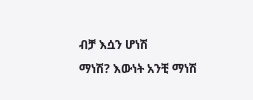ብቻ እሷን ሆነሽ
ማነሽ? እውነት አንቺ ማነሽ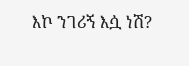እኮ ንገሪኝ እሷ ነሽ?